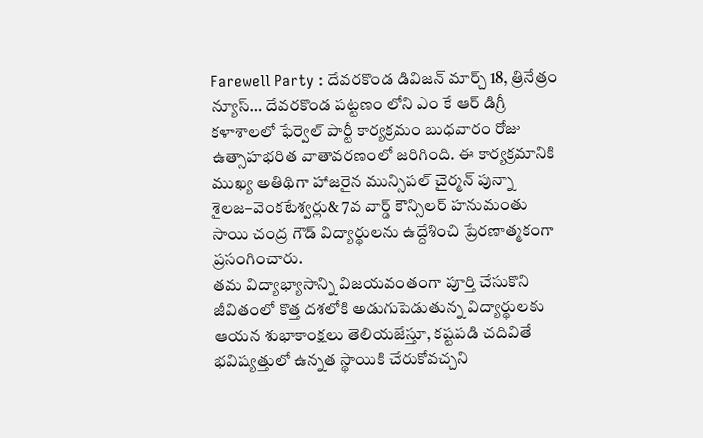Farewell Party : దేవరకొండ డివిజన్ మార్చ్ 18, త్రినేత్రం న్యూస్… దేవరకొండ పట్టణం లోని ఎం కే ఆర్ డిగ్రీ కళాశాలలో ఫేర్వెల్ పార్టీ కార్యక్రమం బుధవారం రోజు ఉత్సాహభరిత వాతావరణంలో జరిగింది. ఈ కార్యక్రమానికి ముఖ్య అతిథిగా హాజరైన మున్సిపల్ చైర్మన్ పున్నా శైలజ–వెంకటేశ్వర్లు& 7వ వార్డ్ కౌన్సిలర్ హనుమంతు సాయి చంద్ర గౌడ్ విద్యార్థులను ఉద్దేశించి ప్రేరణాత్మకంగా ప్రసంగించారు.
తమ విద్యాభ్యాసాన్ని విజయవంతంగా పూర్తి చేసుకొని జీవితంలో కొత్త దశలోకి అడుగుపెడుతున్న విద్యార్థులకు ఆయన శుభాకాంక్షలు తెలియజేస్తూ, కష్టపడి చదివితే భవిష్యత్తులో ఉన్నత స్థాయికి చేరుకోవచ్చని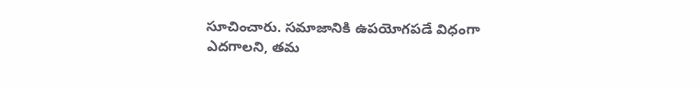సూచించారు. సమాజానికి ఉపయోగపడే విధంగా ఎదగాలని, తమ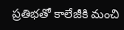ప్రతిభతో కాలేజీకి మంచి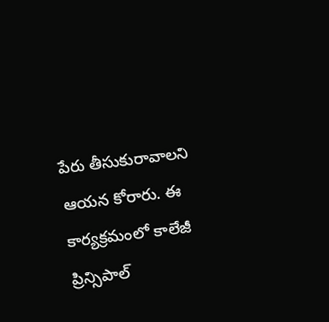పేరు తీసుకురావాలని ఆయన కోరారు. ఈ కార్యక్రమంలో కాలేజీ ప్రిన్సిపాల్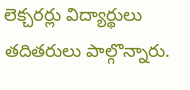లెక్చరర్లు విద్యార్థులు తదితరులు పాల్గొన్నారు.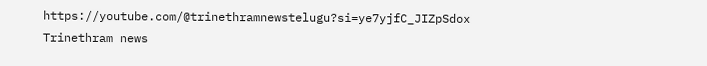https://youtube.com/@trinethramnewstelugu?si=ye7yjfC_JIZpSdox
Trinethram news